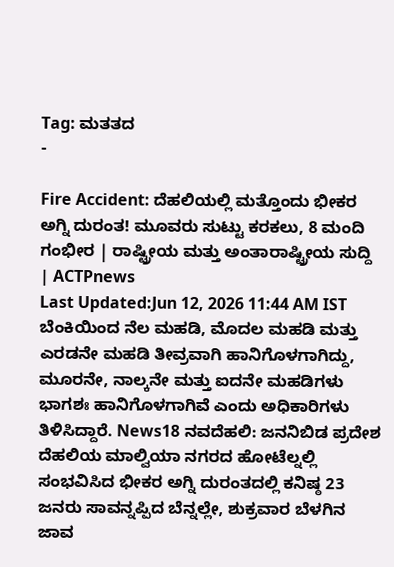Tag: ಮತತದ
-

Fire Accident: ದೆಹಲಿಯಲ್ಲಿ ಮತ್ತೊಂದು ಭೀಕರ ಅಗ್ನಿ ದುರಂತ! ಮೂವರು ಸುಟ್ಟು ಕರಕಲು, 8 ಮಂದಿ ಗಂಭೀರ | ರಾಷ್ಟ್ರೀಯ ಮತ್ತು ಅಂತಾರಾಷ್ಟ್ರೀಯ ಸುದ್ದಿ | ACTPnews
Last Updated:Jun 12, 2026 11:44 AM IST ಬೆಂಕಿಯಿಂದ ನೆಲ ಮಹಡಿ, ಮೊದಲ ಮಹಡಿ ಮತ್ತು ಎರಡನೇ ಮಹಡಿ ತೀವ್ರವಾಗಿ ಹಾನಿಗೊಳಗಾಗಿದ್ದು, ಮೂರನೇ, ನಾಲ್ಕನೇ ಮತ್ತು ಐದನೇ ಮಹಡಿಗಳು ಭಾಗಶಃ ಹಾನಿಗೊಳಗಾಗಿವೆ ಎಂದು ಅಧಿಕಾರಿಗಳು ತಿಳಿಸಿದ್ದಾರೆ. News18 ನವದೆಹಲಿ: ಜನನಿಬಿಡ ಪ್ರದೇಶ ದೆಹಲಿಯ ಮಾಲ್ವಿಯಾ ನಗರದ ಹೋಟೆಲ್ನಲ್ಲಿ ಸಂಭವಿಸಿದ ಭೀಕರ ಅಗ್ನಿ ದುರಂತದಲ್ಲಿ ಕನಿಷ್ಠ 23 ಜನರು ಸಾವನ್ನಪ್ಪಿದ ಬೆನ್ನಲ್ಲೇ, ಶುಕ್ರವಾರ ಬೆಳಗಿನ ಜಾವ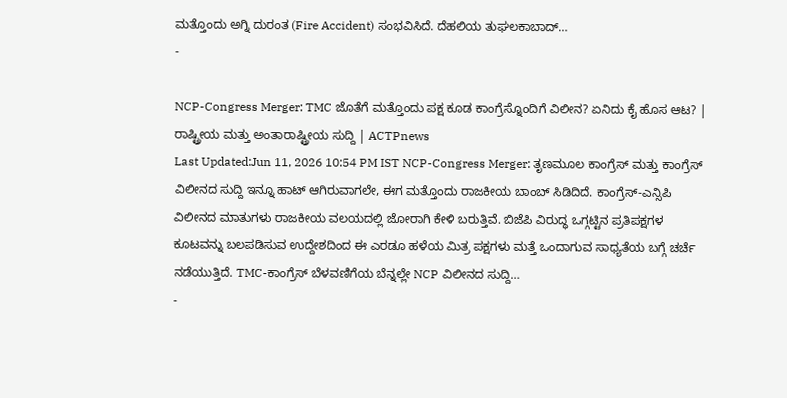ಮತ್ತೊಂದು ಅಗ್ನಿ ದುರಂತ (Fire Accident) ಸಂಭವಿಸಿದೆ. ದೆಹಲಿಯ ತುಘಲಕಾಬಾದ್…
-

NCP-Congress Merger: TMC ಜೊತೆಗೆ ಮತ್ತೊಂದು ಪಕ್ಷ ಕೂಡ ಕಾಂಗ್ರೆಸ್ನೊಂದಿಗೆ ವಿಲೀನ? ಏನಿದು ಕೈ ಹೊಸ ಆಟ? | ರಾಷ್ಟ್ರೀಯ ಮತ್ತು ಅಂತಾರಾಷ್ಟ್ರೀಯ ಸುದ್ದಿ | ACTPnews
Last Updated:Jun 11, 2026 10:54 PM IST NCP-Congress Merger: ತೃಣಮೂಲ ಕಾಂಗ್ರೆಸ್ ಮತ್ತು ಕಾಂಗ್ರೆಸ್ ವಿಲೀನದ ಸುದ್ದಿ ಇನ್ನೂ ಹಾಟ್ ಆಗಿರುವಾಗಲೇ, ಈಗ ಮತ್ತೊಂದು ರಾಜಕೀಯ ಬಾಂಬ್ ಸಿಡಿದಿದೆ. ಕಾಂಗ್ರೆಸ್-ಎನ್ಸಿಪಿ ವಿಲೀನದ ಮಾತುಗಳು ರಾಜಕೀಯ ವಲಯದಲ್ಲಿ ಜೋರಾಗಿ ಕೇಳಿ ಬರುತ್ತಿವೆ. ಬಿಜೆಪಿ ವಿರುದ್ಧ ಒಗ್ಗಟ್ಟಿನ ಪ್ರತಿಪಕ್ಷಗಳ ಕೂಟವನ್ನು ಬಲಪಡಿಸುವ ಉದ್ದೇಶದಿಂದ ಈ ಎರಡೂ ಹಳೆಯ ಮಿತ್ರ ಪಕ್ಷಗಳು ಮತ್ತೆ ಒಂದಾಗುವ ಸಾಧ್ಯತೆಯ ಬಗ್ಗೆ ಚರ್ಚೆ ನಡೆಯುತ್ತಿದೆ. TMC-ಕಾಂಗ್ರೆಸ್ ಬೆಳವಣಿಗೆಯ ಬೆನ್ನಲ್ಲೇ NCP ವಿಲೀನದ ಸುದ್ದಿ…
-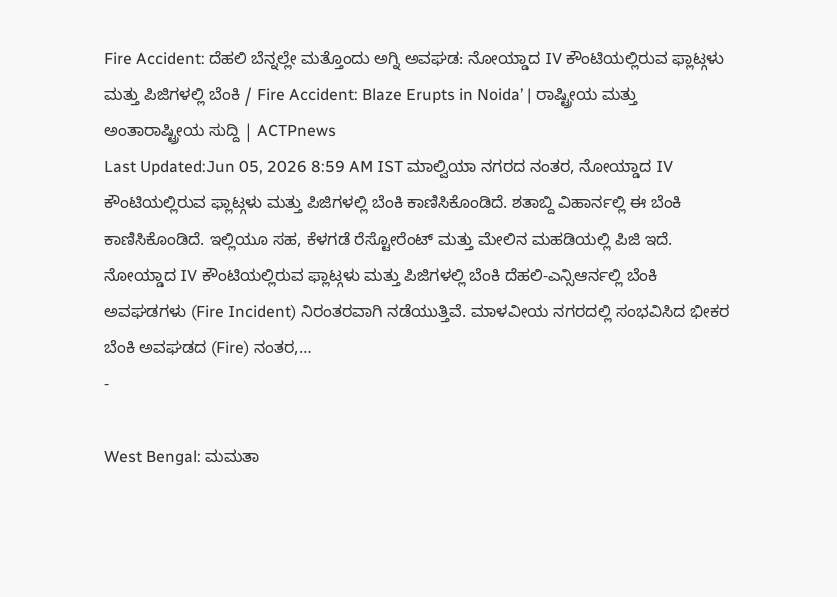Fire Accident: ದೆಹಲಿ ಬೆನ್ನಲ್ಲೇ ಮತ್ತೊಂದು ಅಗ್ನಿ ಅವಘಡ: ನೋಯ್ಡಾದ IV ಕೌಂಟಿಯಲ್ಲಿರುವ ಫ್ಲಾಟ್ಗಳು ಮತ್ತು ಪಿಜಿಗಳಲ್ಲಿ ಬೆಂಕಿ / Fire Accident: Blaze Erupts in Noida’ | ರಾಷ್ಟ್ರೀಯ ಮತ್ತು ಅಂತಾರಾಷ್ಟ್ರೀಯ ಸುದ್ದಿ | ACTPnews
Last Updated:Jun 05, 2026 8:59 AM IST ಮಾಲ್ವಿಯಾ ನಗರದ ನಂತರ, ನೋಯ್ಡಾದ IV ಕೌಂಟಿಯಲ್ಲಿರುವ ಫ್ಲಾಟ್ಗಳು ಮತ್ತು ಪಿಜಿಗಳಲ್ಲಿ ಬೆಂಕಿ ಕಾಣಿಸಿಕೊಂಡಿದೆ. ಶತಾಬ್ದಿ ವಿಹಾರ್ನಲ್ಲಿ ಈ ಬೆಂಕಿ ಕಾಣಿಸಿಕೊಂಡಿದೆ. ಇಲ್ಲಿಯೂ ಸಹ, ಕೆಳಗಡೆ ರೆಸ್ಟೋರೆಂಟ್ ಮತ್ತು ಮೇಲಿನ ಮಹಡಿಯಲ್ಲಿ ಪಿಜಿ ಇದೆ. ನೋಯ್ಡಾದ IV ಕೌಂಟಿಯಲ್ಲಿರುವ ಫ್ಲಾಟ್ಗಳು ಮತ್ತು ಪಿಜಿಗಳಲ್ಲಿ ಬೆಂಕಿ ದೆಹಲಿ-ಎನ್ಸಿಆರ್ನಲ್ಲಿ ಬೆಂಕಿ ಅವಘಡಗಳು (Fire Incident) ನಿರಂತರವಾಗಿ ನಡೆಯುತ್ತಿವೆ. ಮಾಳವೀಯ ನಗರದಲ್ಲಿ ಸಂಭವಿಸಿದ ಭೀಕರ ಬೆಂಕಿ ಅವಘಡದ (Fire) ನಂತರ,…
-

West Bengal: ಮಮತಾ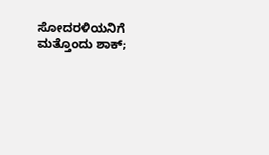ಸೋದರಳಿಯನಿಗೆ ಮತ್ತೊಂದು ಶಾಕ್;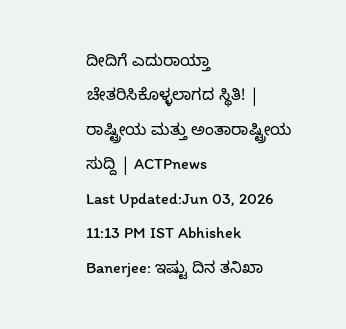ದೀದಿಗೆ ಎದುರಾಯ್ತಾ ಚೇತರಿಸಿಕೊಳ್ಳಲಾಗದ ಸ್ಥಿತಿ! | ರಾಷ್ಟ್ರೀಯ ಮತ್ತು ಅಂತಾರಾಷ್ಟ್ರೀಯ ಸುದ್ದಿ | ACTPnews
Last Updated:Jun 03, 2026 11:13 PM IST Abhishek Banerjee: ಇಷ್ಟು ದಿನ ತನಿಖಾ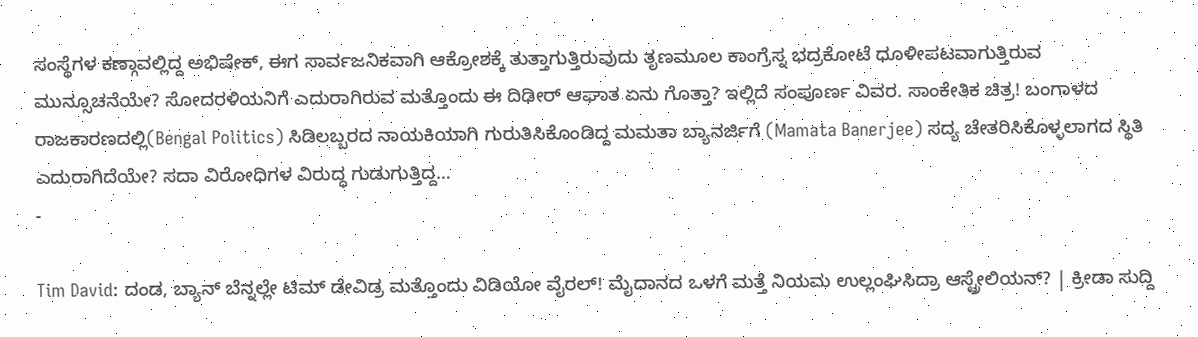ಸಂಸ್ಥೆಗಳ ಕಣ್ಗಾವಲ್ಲಿದ್ದ ಅಭಿಷೇಕ್, ಈಗ ಸಾರ್ವಜನಿಕವಾಗಿ ಆಕ್ರೋಶಕ್ಕೆ ತುತ್ತಾಗುತ್ತಿರುವುದು ತೃಣಮೂಲ ಕಾಂಗ್ರೆಸ್ನ ಭದ್ರಕೋಟೆ ಧೂಳೀಪಟವಾಗುತ್ತಿರುವ ಮುನ್ಸೂಚನೆಯೇ? ಸೋದರಳಿಯನಿಗೆ ಎದುರಾಗಿರುವ ಮತ್ತೊಂದು ಈ ದಿಢೀರ್ ಆಘಾತ ಏನು ಗೊತ್ತಾ? ಇಲ್ಲಿದೆ ಸಂಪೂರ್ಣ ವಿವರ. ಸಾಂಕೇತಿಕ ಚಿತ್ರ! ಬಂಗಾಳದ ರಾಜಕಾರಣದಲ್ಲಿ(Bengal Politics) ಸಿಡಿಲಬ್ಬರದ ನಾಯಕಿಯಾಗಿ ಗುರುತಿಸಿಕೊಂಡಿದ್ದ ಮಮತಾ ಬ್ಯಾನರ್ಜಿಗೆ (Mamata Banerjee) ಸದ್ಯ ಚೇತರಿಸಿಕೊಳ್ಳಲಾಗದ ಸ್ಥಿತಿ ಎದುರಾಗಿದೆಯೇ? ಸದಾ ವಿರೋಧಿಗಳ ವಿರುದ್ಧ ಗುಡುಗುತ್ತಿದ್ದ…
-

Tim David: ದಂಡ, ಬ್ಯಾನ್ ಬೆನ್ನಲ್ಲೇ ಟಿಮ್ ಡೇವಿಡ್ರ ಮತ್ತೊಂದು ವಿಡಿಯೋ ವೈರಲ್! ಮೈದಾನದ ಒಳಗೆ ಮತ್ತೆ ನಿಯಮ ಉಲ್ಲಂಘಿಸಿದ್ರಾ ಆಸ್ಟ್ರೇಲಿಯನ್? | ಕ್ರೀಡಾ ಸುದ್ದಿ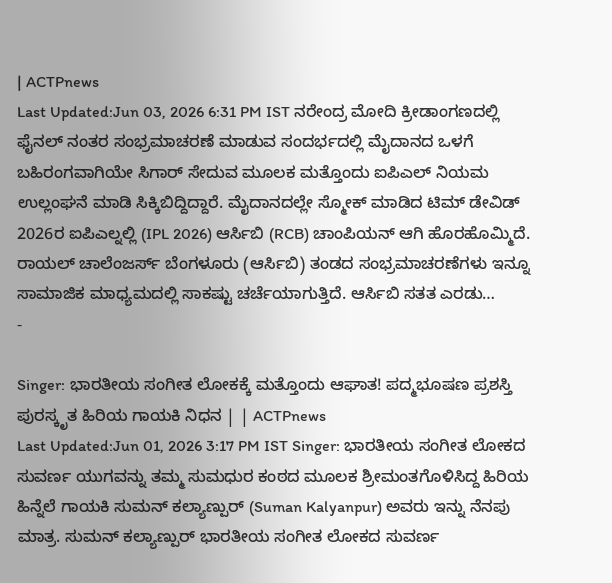| ACTPnews
Last Updated:Jun 03, 2026 6:31 PM IST ನರೇಂದ್ರ ಮೋದಿ ಕ್ರೀಡಾಂಗಣದಲ್ಲಿ ಫೈನಲ್ ನಂತರ ಸಂಭ್ರಮಾಚರಣೆ ಮಾಡುವ ಸಂದರ್ಭದಲ್ಲಿ ಮೈದಾನದ ಒಳಗೆ ಬಹಿರಂಗವಾಗಿಯೇ ಸಿಗಾರ್ ಸೇದುವ ಮೂಲಕ ಮತ್ತೊಂದು ಐಪಿಎಲ್ ನಿಯಮ ಉಲ್ಲಂಘನೆ ಮಾಡಿ ಸಿಕ್ಕಿಬಿದ್ದಿದ್ದಾರೆ. ಮೈದಾನದಲ್ಲೇ ಸ್ಮೋಕ್ ಮಾಡಿದ ಟಿಮ್ ಡೇವಿಡ್ 2026ರ ಐಪಿಎಲ್ನಲ್ಲಿ (IPL 2026) ಆರ್ಸಿಬಿ (RCB) ಚಾಂಪಿಯನ್ ಆಗಿ ಹೊರಹೊಮ್ಮಿದೆ. ರಾಯಲ್ ಚಾಲೆಂಜರ್ಸ್ ಬೆಂಗಳೂರು (ಆರ್ಸಿಬಿ) ತಂಡದ ಸಂಭ್ರಮಾಚರಣೆಗಳು ಇನ್ನೂ ಸಾಮಾಜಿಕ ಮಾಧ್ಯಮದಲ್ಲಿ ಸಾಕಷ್ಟು ಚರ್ಚೆಯಾಗುತ್ತಿದೆ. ಆರ್ಸಿಬಿ ಸತತ ಎರಡು…
-

Singer: ಭಾರತೀಯ ಸಂಗೀತ ಲೋಕಕ್ಕೆ ಮತ್ತೊಂದು ಆಘಾತ! ಪದ್ಮಭೂಷಣ ಪ್ರಶಸ್ತಿ ಪುರಸ್ಕೃತ ಹಿರಿಯ ಗಾಯಕಿ ನಿಧನ | | ACTPnews
Last Updated:Jun 01, 2026 3:17 PM IST Singer: ಭಾರತೀಯ ಸಂಗೀತ ಲೋಕದ ಸುವರ್ಣ ಯುಗವನ್ನು ತಮ್ಮ ಸುಮಧುರ ಕಂಠದ ಮೂಲಕ ಶ್ರೀಮಂತಗೊಳಿಸಿದ್ದ ಹಿರಿಯ ಹಿನ್ನೆಲೆ ಗಾಯಕಿ ಸುಮನ್ ಕಲ್ಯಾಣ್ಪುರ್ (Suman Kalyanpur) ಅವರು ಇನ್ನು ನೆನಪು ಮಾತ್ರ. ಸುಮನ್ ಕಲ್ಯಾಣ್ಪುರ್ ಭಾರತೀಯ ಸಂಗೀತ ಲೋಕದ ಸುವರ್ಣ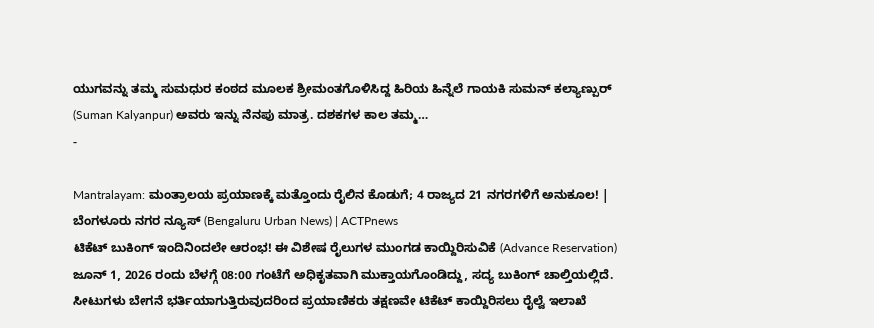ಯುಗವನ್ನು ತಮ್ಮ ಸುಮಧುರ ಕಂಠದ ಮೂಲಕ ಶ್ರೀಮಂತಗೊಳಿಸಿದ್ದ ಹಿರಿಯ ಹಿನ್ನೆಲೆ ಗಾಯಕಿ ಸುಮನ್ ಕಲ್ಯಾಣ್ಪುರ್ (Suman Kalyanpur) ಅವರು ಇನ್ನು ನೆನಪು ಮಾತ್ರ. ದಶಕಗಳ ಕಾಲ ತಮ್ಮ…
-

Mantralayam: ಮಂತ್ರಾಲಯ ಪ್ರಯಾಣಕ್ಕೆ ಮತ್ತೊಂದು ರೈಲಿನ ಕೊಡುಗೆ; 4 ರಾಜ್ಯದ 21 ನಗರಗಳಿಗೆ ಅನುಕೂಲ! | ಬೆಂಗಳೂರು ನಗರ ನ್ಯೂಸ್ (Bengaluru Urban News) | ACTPnews
ಟಿಕೆಟ್ ಬುಕಿಂಗ್ ಇಂದಿನಿಂದಲೇ ಆರಂಭ! ಈ ವಿಶೇಷ ರೈಲುಗಳ ಮುಂಗಡ ಕಾಯ್ದಿರಿಸುವಿಕೆ (Advance Reservation) ಜೂನ್ 1, 2026 ರಂದು ಬೆಳಗ್ಗೆ 08:00 ಗಂಟೆಗೆ ಅಧಿಕೃತವಾಗಿ ಮುಕ್ತಾಯಗೊಂಡಿದ್ದು, ಸದ್ಯ ಬುಕಿಂಗ್ ಚಾಲ್ತಿಯಲ್ಲಿದೆ. ಸೀಟುಗಳು ಬೇಗನೆ ಭರ್ತಿಯಾಗುತ್ತಿರುವುದರಿಂದ ಪ್ರಯಾಣಿಕರು ತಕ್ಷಣವೇ ಟಿಕೆಟ್ ಕಾಯ್ದಿರಿಸಲು ರೈಲ್ವೆ ಇಲಾಖೆ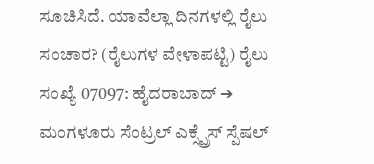ಸೂಚಿಸಿದೆ. ಯಾವೆಲ್ಲಾ ದಿನಗಳಲ್ಲಿ ರೈಲು ಸಂಚಾರ? (ರೈಲುಗಳ ವೇಳಾಪಟ್ಟಿ) ರೈಲು ಸಂಖ್ಯೆ 07097: ಹೈದರಾಬಾದ್ ➔ ಮಂಗಳೂರು ಸೆಂಟ್ರಲ್ ಎಕ್ಸ್ಪ್ರೆಸ್ ಸ್ಪೆಷಲ್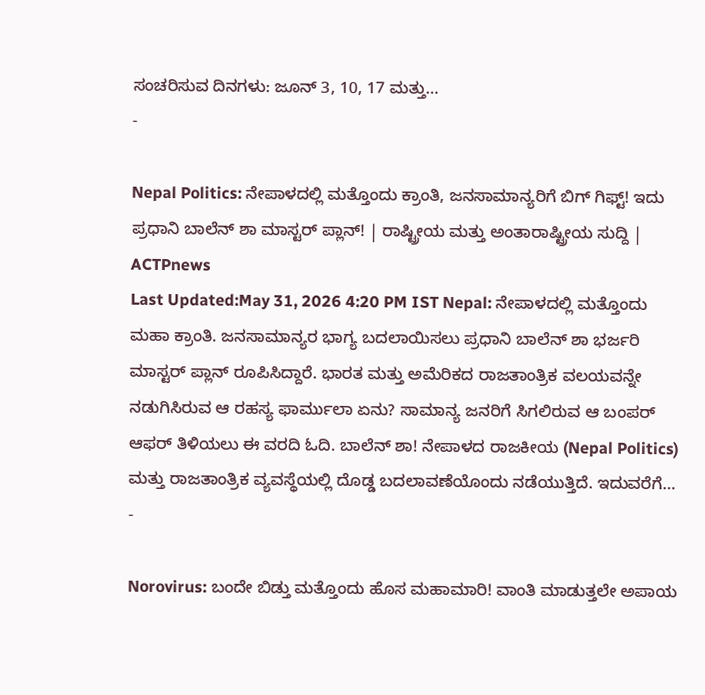ಸಂಚರಿಸುವ ದಿನಗಳು: ಜೂನ್ 3, 10, 17 ಮತ್ತು…
-

Nepal Politics: ನೇಪಾಳದಲ್ಲಿ ಮತ್ತೊಂದು ಕ್ರಾಂತಿ, ಜನಸಾಮಾನ್ಯರಿಗೆ ಬಿಗ್ ಗಿಫ್ಟ್! ಇದು ಪ್ರಧಾನಿ ಬಾಲೆನ್ ಶಾ ಮಾಸ್ಟರ್ ಪ್ಲಾನ್! | ರಾಷ್ಟ್ರೀಯ ಮತ್ತು ಅಂತಾರಾಷ್ಟ್ರೀಯ ಸುದ್ದಿ | ACTPnews
Last Updated:May 31, 2026 4:20 PM IST Nepal: ನೇಪಾಳದಲ್ಲಿ ಮತ್ತೊಂದು ಮಹಾ ಕ್ರಾಂತಿ. ಜನಸಾಮಾನ್ಯರ ಭಾಗ್ಯ ಬದಲಾಯಿಸಲು ಪ್ರಧಾನಿ ಬಾಲೆನ್ ಶಾ ಭರ್ಜರಿ ಮಾಸ್ಟರ್ ಪ್ಲಾನ್ ರೂಪಿಸಿದ್ದಾರೆ. ಭಾರತ ಮತ್ತು ಅಮೆರಿಕದ ರಾಜತಾಂತ್ರಿಕ ವಲಯವನ್ನೇ ನಡುಗಿಸಿರುವ ಆ ರಹಸ್ಯ ಫಾರ್ಮುಲಾ ಏನು? ಸಾಮಾನ್ಯ ಜನರಿಗೆ ಸಿಗಲಿರುವ ಆ ಬಂಪರ್ ಆಫರ್ ತಿಳಿಯಲು ಈ ವರದಿ ಓದಿ. ಬಾಲೆನ್ ಶಾ! ನೇಪಾಳದ ರಾಜಕೀಯ (Nepal Politics) ಮತ್ತು ರಾಜತಾಂತ್ರಿಕ ವ್ಯವಸ್ಥೆಯಲ್ಲಿ ದೊಡ್ಡ ಬದಲಾವಣೆಯೊಂದು ನಡೆಯುತ್ತಿದೆ. ಇದುವರೆಗೆ…
-

Norovirus: ಬಂದೇ ಬಿಡ್ತು ಮತ್ತೊಂದು ಹೊಸ ಮಹಾಮಾರಿ! ವಾಂತಿ ಮಾಡುತ್ತಲೇ ಅಪಾಯ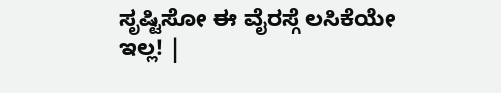ಸೃಷ್ಟಿಸೋ ಈ ವೈರಸ್ಗೆ ಲಸಿಕೆಯೇ ಇಲ್ಲ! |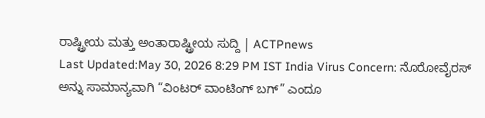ರಾಷ್ಟ್ರೀಯ ಮತ್ತು ಅಂತಾರಾಷ್ಟ್ರೀಯ ಸುದ್ದಿ | ACTPnews
Last Updated:May 30, 2026 8:29 PM IST India Virus Concern: ನೊರೋವೈರಸ್ ಅನ್ನು ಸಾಮಾನ್ಯವಾಗಿ “ವಿಂಟರ್ ವಾಂಟಿಂಗ್ ಬಗ್” ಎಂದೂ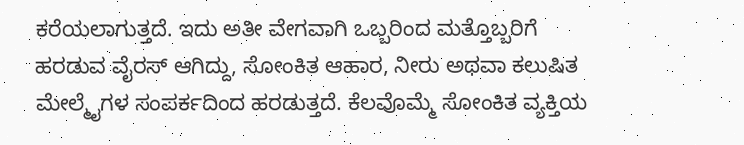ಕರೆಯಲಾಗುತ್ತದೆ. ಇದು ಅತೀ ವೇಗವಾಗಿ ಒಬ್ಬರಿಂದ ಮತ್ತೊಬ್ಬರಿಗೆ ಹರಡುವ ವೈರಸ್ ಆಗಿದ್ದು, ಸೋಂಕಿತ ಆಹಾರ, ನೀರು ಅಥವಾ ಕಲುಷಿತ ಮೇಲ್ಮೈಗಳ ಸಂಪರ್ಕದಿಂದ ಹರಡುತ್ತದೆ. ಕೆಲವೊಮ್ಮೆ ಸೋಂಕಿತ ವ್ಯಕ್ತಿಯ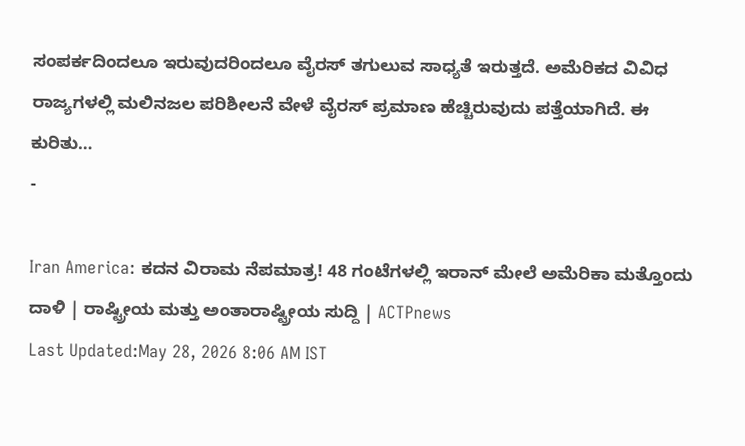ಸಂಪರ್ಕದಿಂದಲೂ ಇರುವುದರಿಂದಲೂ ವೈರಸ್ ತಗುಲುವ ಸಾಧ್ಯತೆ ಇರುತ್ತದೆ. ಅಮೆರಿಕದ ವಿವಿಧ ರಾಜ್ಯಗಳಲ್ಲಿ ಮಲಿನಜಲ ಪರಿಶೀಲನೆ ವೇಳೆ ವೈರಸ್ ಪ್ರಮಾಣ ಹೆಚ್ಚಿರುವುದು ಪತ್ತೆಯಾಗಿದೆ. ಈ ಕುರಿತು…
-

Iran America: ಕದನ ವಿರಾಮ ನೆಪಮಾತ್ರ! 48 ಗಂಟೆಗಳಲ್ಲಿ ಇರಾನ್ ಮೇಲೆ ಅಮೆರಿಕಾ ಮತ್ತೊಂದು ದಾಳಿ | ರಾಷ್ಟ್ರೀಯ ಮತ್ತು ಅಂತಾರಾಷ್ಟ್ರೀಯ ಸುದ್ದಿ | ACTPnews
Last Updated:May 28, 2026 8:06 AM IST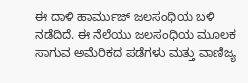ಈ ದಾಳಿ ಹಾರ್ಮುಜ್ ಜಲಸಂಧಿಯ ಬಳಿ ನಡೆದಿದೆ. ಈ ನೆಲೆಯು ಜಲಸಂಧಿಯ ಮೂಲಕ ಸಾಗುವ ಅಮೆರಿಕದ ಪಡೆಗಳು ಮತ್ತು ವಾಣಿಜ್ಯ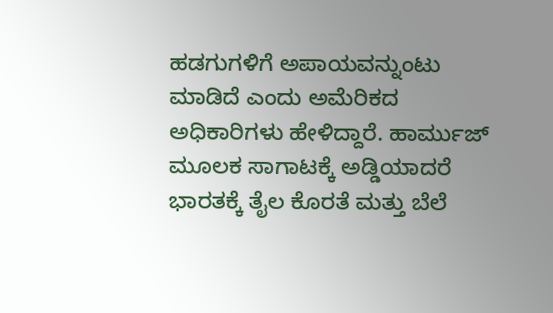ಹಡಗುಗಳಿಗೆ ಅಪಾಯವನ್ನುಂಟು ಮಾಡಿದೆ ಎಂದು ಅಮೆರಿಕದ ಅಧಿಕಾರಿಗಳು ಹೇಳಿದ್ದಾರೆ. ಹಾರ್ಮುಜ್ ಮೂಲಕ ಸಾಗಾಟಕ್ಕೆ ಅಡ್ಡಿಯಾದರೆ ಭಾರತಕ್ಕೆ ತೈಲ ಕೊರತೆ ಮತ್ತು ಬೆಲೆ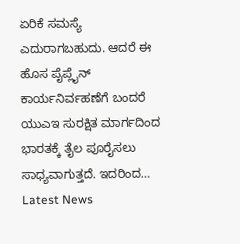ಏರಿಕೆ ಸಮಸ್ಯೆ ಎದುರಾಗಬಹುದು. ಆದರೆ ಈ ಹೊಸ ಪೈಪ್ಲೈನ್ ಕಾರ್ಯನಿರ್ವಹಣೆಗೆ ಬಂದರೆ ಯುಎಇ ಸುರಕ್ಷಿತ ಮಾರ್ಗದಿಂದ ಭಾರತಕ್ಕೆ ತೈಲ ಪೂರೈಸಲು ಸಾಧ್ಯವಾಗುತ್ತದೆ. ಇದರಿಂದ…
Latest News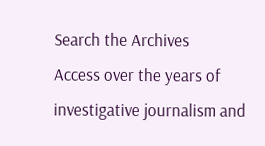Search the Archives
Access over the years of investigative journalism and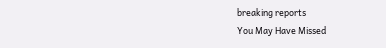breaking reports
You May Have Missed